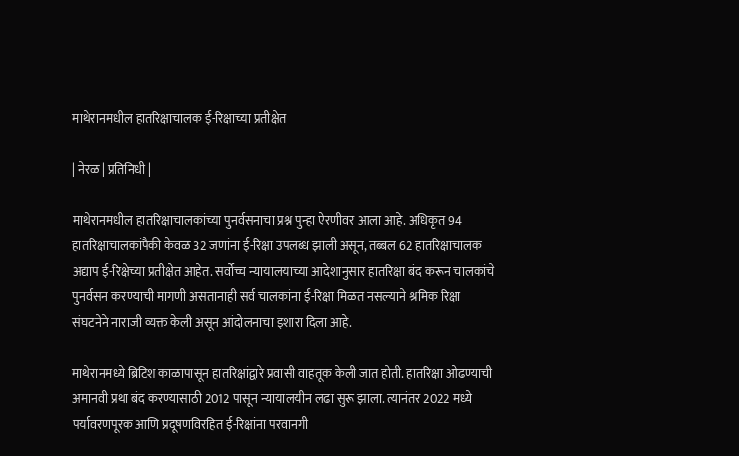माथेरानमधील हातरिक्षाचालक ई-रिक्षाच्या प्रतीक्षेत

| नेरळ | प्रतिनिधी |

माथेरानमधील हातरिक्षाचालकांच्या पुनर्वसनाचा प्रश्न पुन्हा ऐरणीवर आला आहे. अधिकृत 94 हातरिक्षाचालकांपैकी केवळ 32 जणांना ई-रिक्षा उपलब्ध झाली असून, तब्बल 62 हातरिक्षाचालक अद्याप ई-रिक्षेच्या प्रतीक्षेत आहेत. सर्वोच्च न्यायालयाच्या आदेशानुसार हातरिक्षा बंद करून चालकांचे पुनर्वसन करण्याची मागणी असतानाही सर्व चालकांना ई-रिक्षा मिळत नसल्याने श्रमिक रिक्षा संघटनेने नाराजी व्यक्त केली असून आंदोलनाचा इशारा दिला आहे.

माथेरानमध्ये ब्रिटिश काळापासून हातरिक्षांद्वारे प्रवासी वाहतूक केली जात होती. हातरिक्षा ओढण्याची अमानवी प्रथा बंद करण्यासाठी 2012 पासून न्यायालयीन लढा सुरू झाला. त्यानंतर 2022 मध्ये पर्यावरणपूरक आणि प्रदूषणविरहित ई-रिक्षांना परवानगी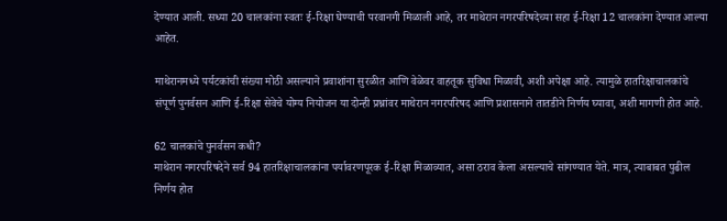देण्यात आली. सध्या 20 चालकांना स्वतः ई-रिक्षा घेण्याची परवानगी मिळाली आहे, तर माथेरान नगरपरिषदेच्या सहा ई-रिक्षा 12 चालकांना देण्यात आल्या आहेत.

माथेरानमध्ये पर्यटकांची संख्या मोठी असल्याने प्रवाशांना सुरळीत आणि वेळेवर वाहतूक सुविधा मिळावी, अशी अपेक्षा आहे. त्यामुळे हातरिक्षाचालकांचे संपूर्ण पुनर्वसन आणि ई-रिक्षा सेवेचे योग्य नियोजन या दोन्ही प्रश्नांवर माथेरान नगरपरिषद आणि प्रशासनाने तातडीने निर्णय घ्यावा, अशी मागणी होत आहे.

62 चालकांचे पुनर्वसन कधी?
माथेरान नगरपरिषदेने सर्व 94 हातरिक्षाचालकांना पर्यावरणपूरक ई-रिक्षा मिळाव्यात, असा ठराव केला असल्याचे सांगण्यात येते. मात्र, त्याबाबत पुढील निर्णय होत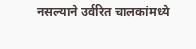नसल्याने उर्वरित चालकांमध्ये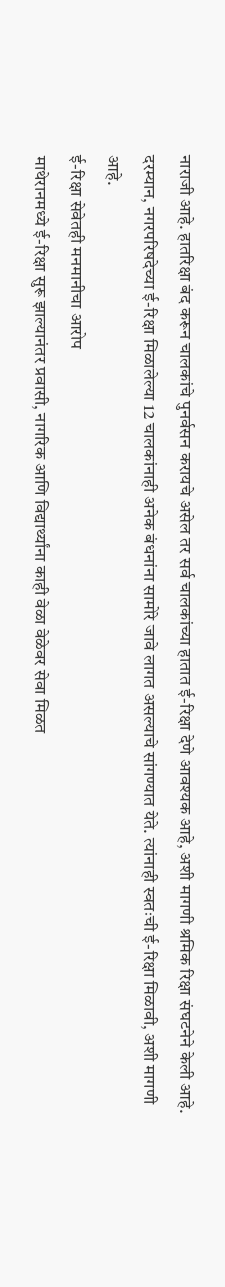नाराजी आहे. हातरिक्षा बंद करून चालकांचे पुनर्वसन करायचे असेल तर सर्व चालकांच्या हातात ई-रिक्षा देणे आवश्यक आहे, अशी मागणी श्रमिक रिक्षा संघटनेने केली आहे. दरम्यान, नगरपरिषदेच्या ई-रिक्षा मिळालेल्या 12 चालकांनाही अनेक बंधनांना सामोरे जावे लागत असल्याचे सांगण्यात येते. त्यांनाही स्वतःची ई-रिक्षा मिळावी, अशी मागणी आहे.
ई-रिक्षा सेवेतही मनमानीचा आरोप
माथेरानमध्ये ई-रिक्षा सुरू झाल्यानंतर प्रवासी, नागरिक आणि विद्यार्थ्यांना काही वेळा वेळेवर सेवा मिळत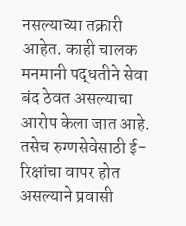नसल्याच्या तक्रारी आहेत. काही चालक मनमानी पद्धतीने सेवा बंद ठेवत असल्याचा आरोप केला जात आहे. तसेच रुग्णसेवेसाठी ई-रिक्षांचा वापर होत असल्याने प्रवासी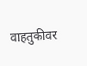वाहतुकीवर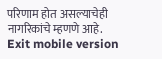परिणाम होत असल्याचेही नागरिकांचे म्हणणे आहे.
Exit mobile version